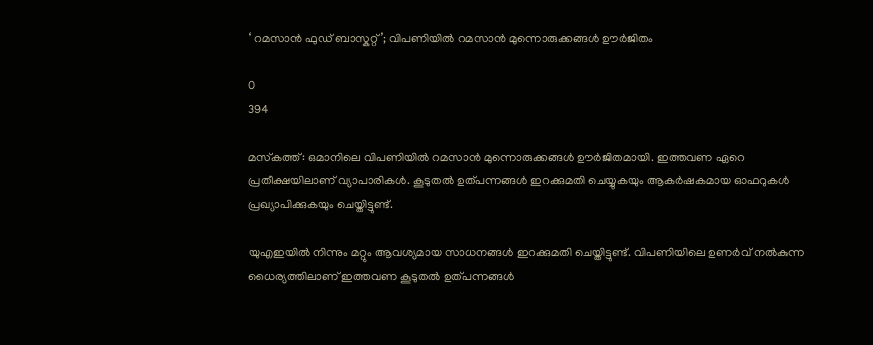‘ റമസാൻ ഫുഡ് ബാസ്കറ്റ്’; വിപണിയിൽ റമസാൻ മുന്നൊരുക്കങ്ങൾ ഊർജിതം

0
394

മസ്‌കത്ത്: ഒമാനിലെ വിപണിയിൽ റമസാൻ മുന്നൊരുക്കങ്ങൾ ഊർജിതമായി. ഇത്തവണ ഏറെ പ്രതീക്ഷയിലാണ് വ്യാപാരികൾ. കൂടുതൽ ഉത്പന്നങ്ങൾ ഇറക്കുമതി ചെയ്യുകയും ആകർഷകമായ ഓഫറുകൾ പ്രഖ്യാപിക്കുകയും ചെയ്തിട്ടുണ്ട്.

യുഎഇയിൽ നിന്നും മറ്റും ആവശ്യമായ സാധനങ്ങൾ ഇറക്കുമതി ചെയ്തിട്ടുണ്ട്. വിപണിയിലെ ഉണർവ് നൽകുന്ന ധൈര്യത്തിലാണ് ഇത്തവണ കൂടുതൽ ഉത്പന്നങ്ങൾ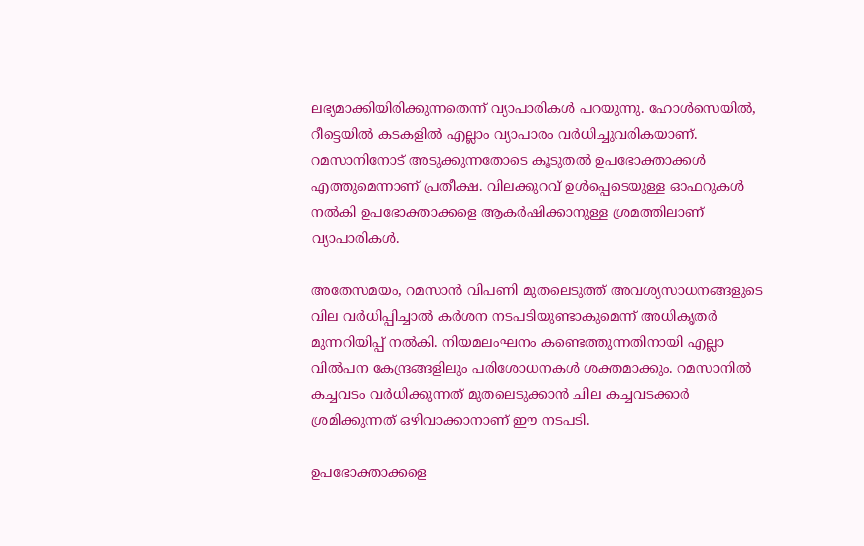ലഭ്യമാക്കിയിരിക്കുന്നതെന്ന് വ്യാപാരികൾ പറയുന്നു. ഹോൾസെയിൽ, റീട്ടെയിൽ കടകളിൽ എല്ലാം വ്യാപാരം വർധിച്ചുവരികയാണ്. റമസാനിനോട് അടുക്കുന്നതോടെ കൂടുതൽ ഉപഭോക്താക്കൾ എത്തുമെന്നാണ് പ്രതീക്ഷ. വിലക്കുറവ് ഉൾപ്പെടെയുള്ള ഓഫറുകൾ നൽകി ഉപഭോക്താക്കളെ ആകർഷിക്കാനുള്ള ശ്രമത്തിലാണ് വ്യാപാരികൾ.

അതേസമയം, റമസാൻ വിപണി മുതലെടുത്ത് അവശ്യസാധനങ്ങളുടെ വില വർധിപ്പിച്ചാൽ കർശന നടപടിയുണ്ടാകുമെന്ന് അധികൃതർ മുന്നറിയിപ്പ് നൽകി. നിയമലംഘനം കണ്ടെത്തുന്നതിനായി എല്ലാ വിൽപന കേന്ദ്രങ്ങളിലും പരിശോധനകൾ ശക്തമാക്കും. റമസാനിൽ കച്ചവടം വർധിക്കുന്നത് മുതലെടുക്കാൻ ചില കച്ചവടക്കാർ ശ്രമിക്കുന്നത് ഒഴിവാക്കാനാണ് ഈ നടപടി.

ഉപഭോക്താക്കളെ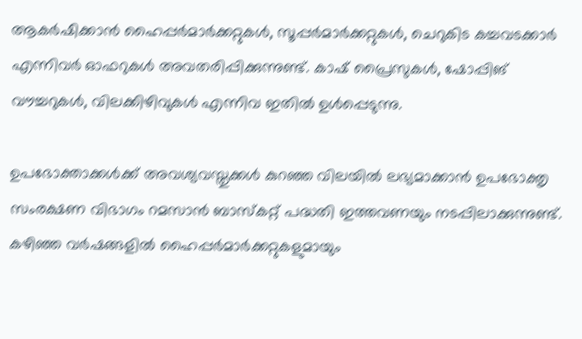ആകർഷിക്കാൻ ഹൈപ്പർമാർക്കറ്റുകൾ, സൂപ്പർമാർക്കറ്റുകൾ, ചെറുകിട കച്ചവടക്കാർ എന്നിവർ ഓഫറുകൾ അവതരിപ്പിക്കുന്നുണ്ട്. കാഷ് പ്രൈസുകൾ, ഷോപ്പിങ് വൗച്ചറുകൾ, വിലക്കിഴിവുകൾ എന്നിവ ഇതിൽ ഉൾപ്പെടുന്നു.

ഉപഭോക്താക്കൾക്ക് അവശ്യവസ്തുക്കൾ കുറഞ്ഞ വിലയിൽ ലഭ്യമാക്കാൻ ഉപഭോക്തൃ സംരക്ഷണ വിഭാഗം റമസാൻ ബാസ്കറ്റ് പദ്ധതി ഇത്തവണയും നടപ്പിലാക്കുന്നുണ്ട്. കഴിഞ്ഞ വർഷങ്ങളിൽ ഹൈപ്പർമാർക്കറ്റുകളുമായും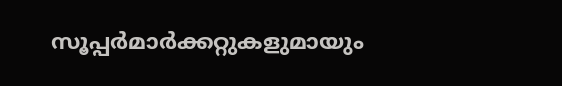സൂപ്പർമാർക്കറ്റുകളുമായും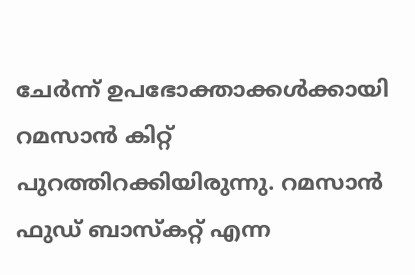ചേർന്ന് ഉപഭോക്താക്കൾക്കായി റമസാൻ കിറ്റ് പുറത്തിറക്കിയിരുന്നു. റമസാൻ ഫുഡ് ബാസ്കറ്റ് എന്ന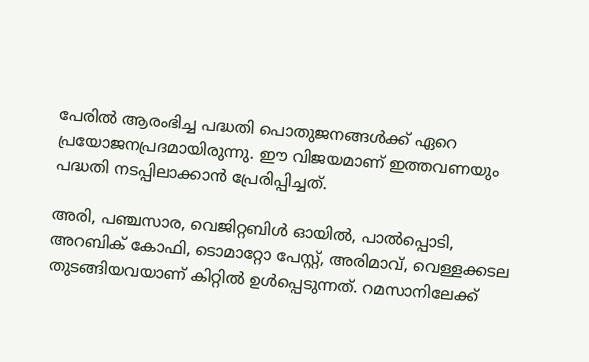പേരിൽ ആരംഭിച്ച പദ്ധതി പൊതുജനങ്ങൾക്ക് ഏറെ പ്രയോജനപ്രദമായിരുന്നു. ഈ വിജയമാണ് ഇത്തവണയും പദ്ധതി നടപ്പിലാക്കാൻ പ്രേരിപ്പിച്ചത്.

അരി, പഞ്ചസാര, വെജിറ്റബിൾ ഓയിൽ, പാൽപ്പൊടി, അറബിക് കോഫി, ടൊമാറ്റോ പേസ്റ്റ്, അരിമാവ്, വെള്ളക്കടല തുടങ്ങിയവയാണ് കിറ്റിൽ ഉൾപ്പെടുന്നത്. റമസാനിലേക്ക്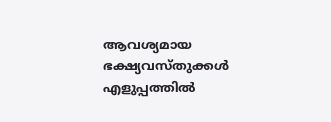ആവശ്യമായ ഭക്ഷ്യവസ്തുക്കൾ എളുപ്പത്തിൽ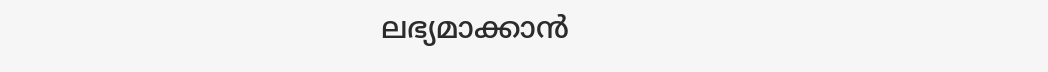ലഭ്യമാക്കാൻ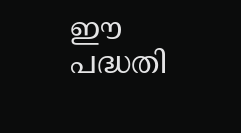ഈ പദ്ധതി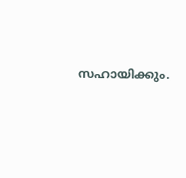സഹായിക്കും.